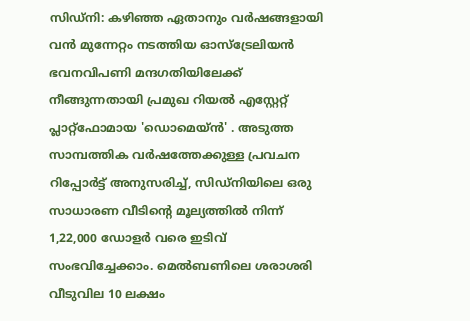സിഡ്നി: കഴിഞ്ഞ ഏതാനും വർഷങ്ങളായി വൻ മുന്നേറ്റം നടത്തിയ ഓസ്ട്രേലിയൻ ഭവനവിപണി മന്ദഗതിയിലേക്ക് നീങ്ങുന്നതായി പ്രമുഖ റിയൽ എസ്റ്റേറ്റ് പ്ലാറ്റ്ഫോമായ 'ഡൊമെയ്ൻ' . അടുത്ത സാമ്പത്തിക വർഷത്തേക്കുള്ള പ്രവചന റിപ്പോർട്ട് അനുസരിച്ച്, സിഡ്നിയിലെ ഒരു സാധാരണ വീടിന്റെ മൂല്യത്തിൽ നിന്ന് 1,22,000 ഡോളർ വരെ ഇടിവ് സംഭവിച്ചേക്കാം. മെൽബണിലെ ശരാശരി വീടുവില 10 ലക്ഷം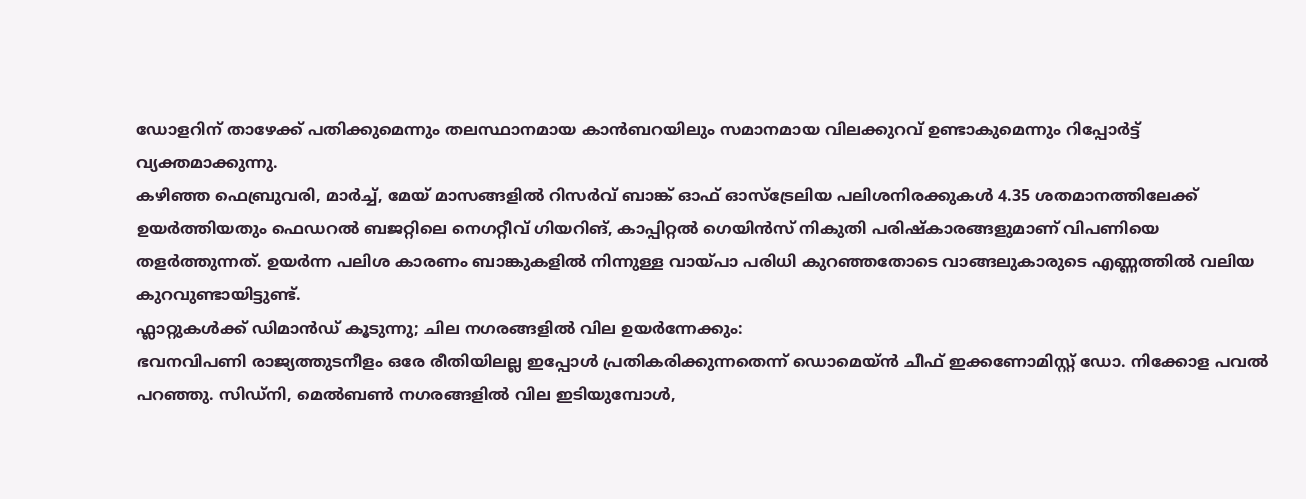ഡോളറിന് താഴേക്ക് പതിക്കുമെന്നും തലസ്ഥാനമായ കാൻബറയിലും സമാനമായ വിലക്കുറവ് ഉണ്ടാകുമെന്നും റിപ്പോർട്ട് വ്യക്തമാക്കുന്നു.
കഴിഞ്ഞ ഫെബ്രുവരി, മാർച്ച്, മേയ് മാസങ്ങളിൽ റിസർവ് ബാങ്ക് ഓഫ് ഓസ്ട്രേലിയ പലിശനിരക്കുകൾ 4.35 ശതമാനത്തിലേക്ക് ഉയർത്തിയതും ഫെഡറൽ ബജറ്റിലെ നെഗറ്റീവ് ഗിയറിങ്, കാപ്പിറ്റൽ ഗെയിൻസ് നികുതി പരിഷ്കാരങ്ങളുമാണ് വിപണിയെ തളർത്തുന്നത്. ഉയർന്ന പലിശ കാരണം ബാങ്കുകളിൽ നിന്നുള്ള വായ്പാ പരിധി കുറഞ്ഞതോടെ വാങ്ങലുകാരുടെ എണ്ണത്തിൽ വലിയ കുറവുണ്ടായിട്ടുണ്ട്.
ഫ്ലാറ്റുകൾക്ക് ഡിമാൻഡ് കൂടുന്നു; ചില നഗരങ്ങളിൽ വില ഉയർന്നേക്കും:
ഭവനവിപണി രാജ്യത്തുടനീളം ഒരേ രീതിയിലല്ല ഇപ്പോൾ പ്രതികരിക്കുന്നതെന്ന് ഡൊമെയ്ൻ ചീഫ് ഇക്കണോമിസ്റ്റ് ഡോ. നിക്കോള പവൽ പറഞ്ഞു. സിഡ്നി, മെൽബൺ നഗരങ്ങളിൽ വില ഇടിയുമ്പോൾ,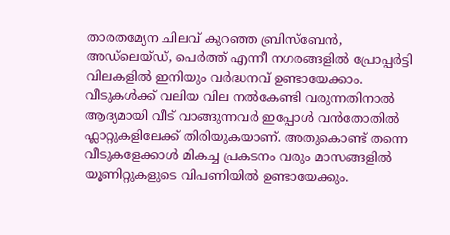താരതമ്യേന ചിലവ് കുറഞ്ഞ ബ്രിസ്ബേൻ, അഡ്ലെയ്ഡ്, പെർത്ത് എന്നീ നഗരങ്ങളിൽ പ്രോപ്പർട്ടി വിലകളിൽ ഇനിയും വർദ്ധനവ് ഉണ്ടായേക്കാം. വീടുകൾക്ക് വലിയ വില നൽകേണ്ടി വരുന്നതിനാൽ ആദ്യമായി വീട് വാങ്ങുന്നവർ ഇപ്പോൾ വൻതോതിൽ ഫ്ലാറ്റുകളിലേക്ക് തിരിയുകയാണ്. അതുകൊണ്ട് തന്നെ വീടുകളേക്കാൾ മികച്ച പ്രകടനം വരും മാസങ്ങളിൽ യൂണിറ്റുകളുടെ വിപണിയിൽ ഉണ്ടായേക്കും.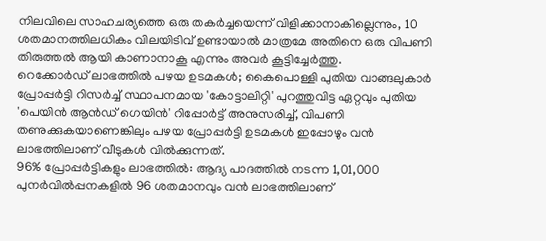നിലവിലെ സാഹചര്യത്തെ ഒരു തകർച്ചയെന്ന് വിളിക്കാനാകില്ലെന്നും, 10 ശതമാനത്തിലധികം വിലയിടിവ് ഉണ്ടായാൽ മാത്രമേ അതിനെ ഒരു വിപണി തിരുത്തൽ ആയി കാണാനാകൂ എന്നും അവർ കൂട്ടിച്ചേർത്തു.
റെക്കോർഡ് ലാഭത്തിൽ പഴയ ഉടമകൾ; കൈപൊള്ളി പുതിയ വാങ്ങലുകാർ
പ്രോപ്പർട്ടി റിസർച്ച് സ്ഥാപനമായ 'കോട്ടാലിറ്റി' പുറത്തുവിട്ട ഏറ്റവും പുതിയ 'പെയിൻ ആൻഡ് ഗെയിൻ' റിപ്പോർട്ട് അനുസരിച്ച്, വിപണി തണുക്കുകയാണെങ്കിലും പഴയ പ്രോപ്പർട്ടി ഉടമകൾ ഇപ്പോഴും വൻ ലാഭത്തിലാണ് വീടുകൾ വിൽക്കുന്നത്.
96% പ്രോപ്പർട്ടികളും ലാഭത്തിൽ: ആദ്യ പാദത്തിൽ നടന്ന 1,01,000 പുനർവിൽപ്പനകളിൽ 96 ശതമാനവും വൻ ലാഭത്തിലാണ്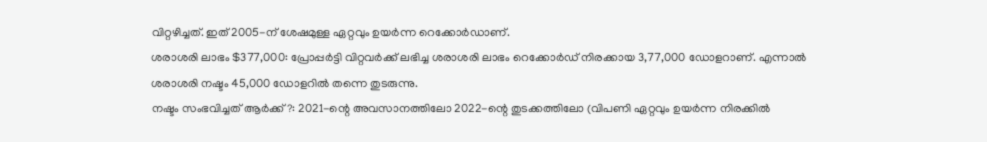വിറ്റഴിച്ചത്. ഇത് 2005-ന് ശേഷമുള്ള ഏറ്റവും ഉയർന്ന റെക്കോർഡാണ്.
ശരാശരി ലാഭം $377,000: പ്രോപ്പർട്ടി വിറ്റവർക്ക് ലഭിച്ച ശരാശരി ലാഭം റെക്കോർഡ് നിരക്കായ 3,77,000 ഡോളറാണ്. എന്നാൽ ശരാശരി നഷ്ടം 45,000 ഡോളറിൽ തന്നെ തുടരുന്നു.
നഷ്ടം സംഭവിച്ചത് ആർക്ക്?: 2021-ന്റെ അവസാനത്തിലോ 2022-ന്റെ തുടക്കത്തിലോ (വിപണി ഏറ്റവും ഉയർന്ന നിരക്കിൽ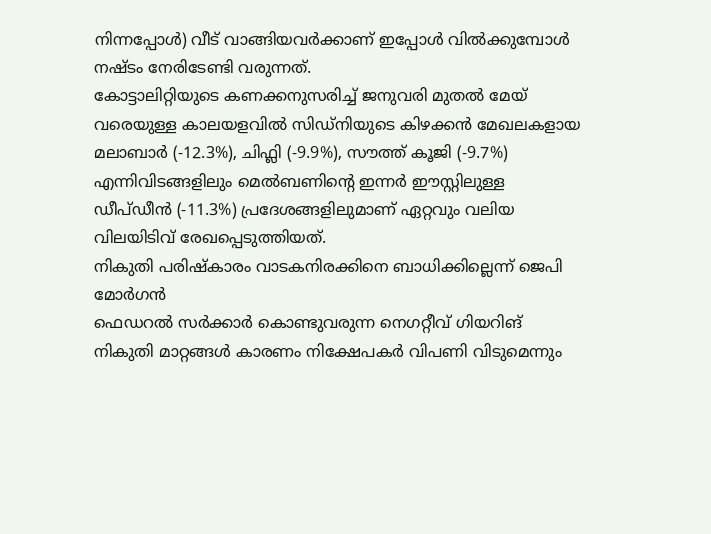നിന്നപ്പോൾ) വീട് വാങ്ങിയവർക്കാണ് ഇപ്പോൾ വിൽക്കുമ്പോൾ നഷ്ടം നേരിടേണ്ടി വരുന്നത്.
കോട്ടാലിറ്റിയുടെ കണക്കനുസരിച്ച് ജനുവരി മുതൽ മേയ് വരെയുള്ള കാലയളവിൽ സിഡ്നിയുടെ കിഴക്കൻ മേഖലകളായ മലാബാർ (-12.3%), ചിഫ്ലി (-9.9%), സൗത്ത് കൂജി (-9.7%) എന്നിവിടങ്ങളിലും മെൽബണിന്റെ ഇന്നർ ഈസ്റ്റിലുള്ള ഡീപ്ഡീൻ (-11.3%) പ്രദേശങ്ങളിലുമാണ് ഏറ്റവും വലിയ വിലയിടിവ് രേഖപ്പെടുത്തിയത്.
നികുതി പരിഷ്കാരം വാടകനിരക്കിനെ ബാധിക്കില്ലെന്ന് ജെപി മോർഗൻ
ഫെഡറൽ സർക്കാർ കൊണ്ടുവരുന്ന നെഗറ്റീവ് ഗിയറിങ് നികുതി മാറ്റങ്ങൾ കാരണം നിക്ഷേപകർ വിപണി വിടുമെന്നും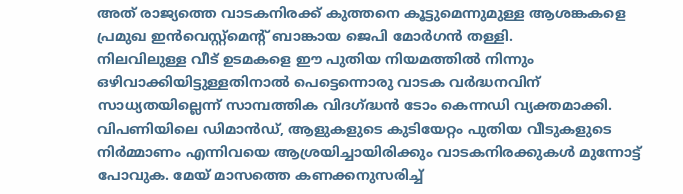അത് രാജ്യത്തെ വാടകനിരക്ക് കുത്തനെ കൂട്ടുമെന്നുമുള്ള ആശങ്കകളെ പ്രമുഖ ഇൻവെസ്റ്റ്മെന്റ് ബാങ്കായ ജെപി മോർഗൻ തള്ളി.
നിലവിലുള്ള വീട് ഉടമകളെ ഈ പുതിയ നിയമത്തിൽ നിന്നും ഒഴിവാക്കിയിട്ടുള്ളതിനാൽ പെട്ടെന്നൊരു വാടക വർദ്ധനവിന് സാധ്യതയില്ലെന്ന് സാമ്പത്തിക വിദഗ്ദ്ധൻ ടോം കെന്നഡി വ്യക്തമാക്കി. വിപണിയിലെ ഡിമാൻഡ്, ആളുകളുടെ കുടിയേറ്റം പുതിയ വീടുകളുടെ നിർമ്മാണം എന്നിവയെ ആശ്രയിച്ചായിരിക്കും വാടകനിരക്കുകൾ മുന്നോട്ട് പോവുക. മേയ് മാസത്തെ കണക്കനുസരിച്ച്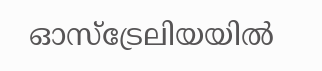ഓസ്ട്രേലിയയിൽ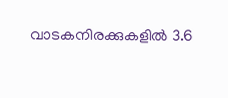വാടകനിരക്കുകളിൽ 3.6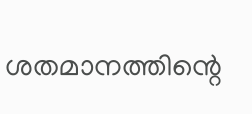ശതമാനത്തിന്റെ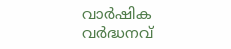വാർഷിക വർദ്ധനവ്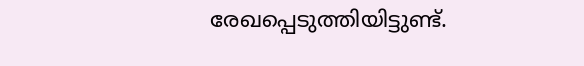രേഖപ്പെടുത്തിയിട്ടുണ്ട്.